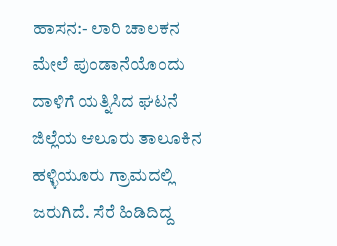ಹಾಸನ:- ಲಾರಿ ಚಾಲಕನ ಮೇಲೆ ಪುಂಡಾನೆಯೊಂದು ದಾಳಿಗೆ ಯತ್ನಿಸಿದ ಘಟನೆ ಜಿಲ್ಲೆಯ ಆಲೂರು ತಾಲೂಕಿನ ಹಳ್ಳಿಯೂರು ಗ್ರಾಮದಲ್ಲಿ ಜರುಗಿದೆ. ಸೆರೆ ಹಿಡಿದಿದ್ದ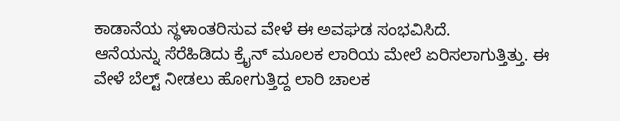ಕಾಡಾನೆಯ ಸ್ಥಳಾಂತರಿಸುವ ವೇಳೆ ಈ ಅವಘಡ ಸಂಭವಿಸಿದೆ.
ಆನೆಯನ್ನು ಸೆರೆಹಿಡಿದು ಕ್ರೈನ್ ಮೂಲಕ ಲಾರಿಯ ಮೇಲೆ ಏರಿಸಲಾಗುತ್ತಿತ್ತು. ಈ ವೇಳೆ ಬೆಲ್ಟ್ ನೀಡಲು ಹೋಗುತ್ತಿದ್ದ ಲಾರಿ ಚಾಲಕ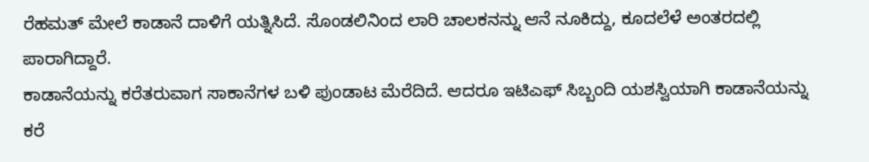ರೆಹಮತ್ ಮೇಲೆ ಕಾಡಾನೆ ದಾಳಿಗೆ ಯತ್ನಿಸಿದೆ. ಸೊಂಡಲಿನಿಂದ ಲಾರಿ ಚಾಲಕನನ್ನು ಆನೆ ನೂಕಿದ್ದು, ಕೂದಲೆಳೆ ಅಂತರದಲ್ಲಿ ಪಾರಾಗಿದ್ದಾರೆ.
ಕಾಡಾನೆಯನ್ನು ಕರೆತರುವಾಗ ಸಾಕಾನೆಗಳ ಬಳಿ ಪುಂಡಾಟ ಮೆರೆದಿದೆ. ಆದರೂ ಇಟಿಎಫ್ ಸಿಬ್ಬಂದಿ ಯಶಸ್ವಿಯಾಗಿ ಕಾಡಾನೆಯನ್ನು ಕರೆ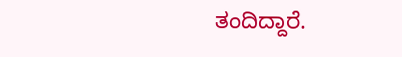ತಂದಿದ್ದಾರೆ.